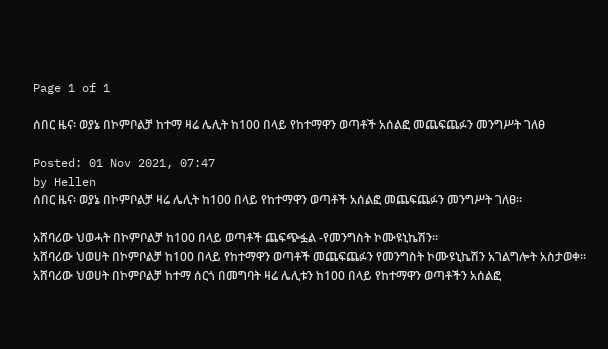Page 1 of 1

ሰበር ዜና፡ ወያኔ በኮምቦልቻ ከተማ ዛሬ ሌሊት ከ100 በላይ የከተማዋን ወጣቶች አሰልፎ መጨፍጨፉን መንግሥት ገለፀ

Posted: 01 Nov 2021, 07:47
by Hellen
ሰበር ዜና፡ ወያኔ በኮምቦልቻ ዛሬ ሌሊት ከ100 በላይ የከተማዋን ወጣቶች አሰልፎ መጨፍጨፉን መንግሥት ገለፀ።

አሸባሪው ህወሓት በኮምቦልቻ ከ100 በላይ ወጣቶች ጨፍጭፏል -የመንግስት ኮሙዩኒኬሽን።
አሸባሪው ህወሀት በኮምቦልቻ ከ100 በላይ የከተማዋን ወጣቶች መጨፍጨፉን የመንግስት ኮሙዩኒኬሽን አገልግሎት አስታወቀ።
አሸባሪው ህወሀት በኮምቦልቻ ከተማ ሰርጎ በመግባት ዛሬ ሌሊቱን ከ100 በላይ የከተማዋን ወጣቶችን አሰልፎ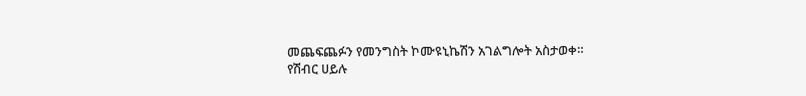መጨፍጨፉን የመንግስት ኮሙዩኒኬሽን አገልግሎት አስታወቀ።
የሽብር ሀይሉ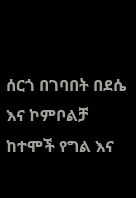ሰርጎ በገባበት በደሴ እና ኮምቦልቻ ከተሞች የግል እና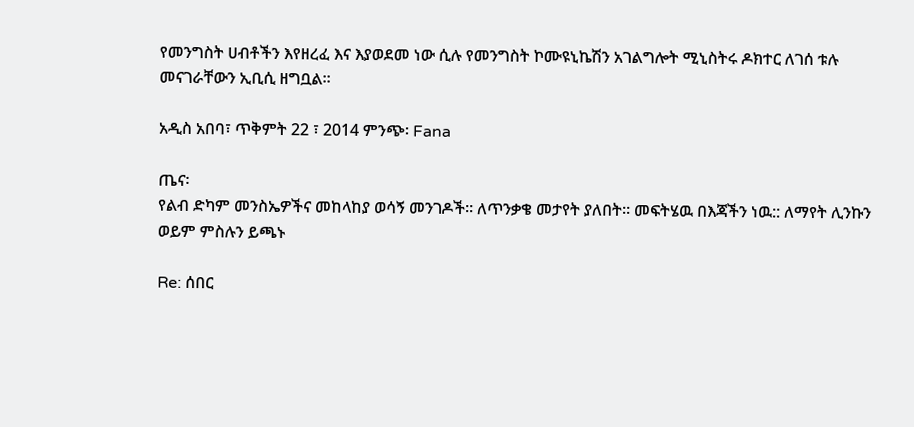የመንግስት ሀብቶችን እየዘረፈ እና እያወደመ ነው ሲሉ የመንግስት ኮሙዩኒኬሽን አገልግሎት ሚኒስትሩ ዶክተር ለገሰ ቱሉ መናገራቸውን ኢቢሲ ዘግቧል።

አዲስ አበባ፣ ጥቅምት 22 ፣ 2014 ምንጭ፡ Fana

ጤና፡
የልብ ድካም መንስኤዎችና መከላከያ ወሳኝ መንገዶች። ለጥንቃቄ መታየት ያለበት። መፍትሄዉ በእጃችን ነዉ:: ለማየት ሊንኩን ወይም ምስሉን ይጫኑ

Re: ሰበር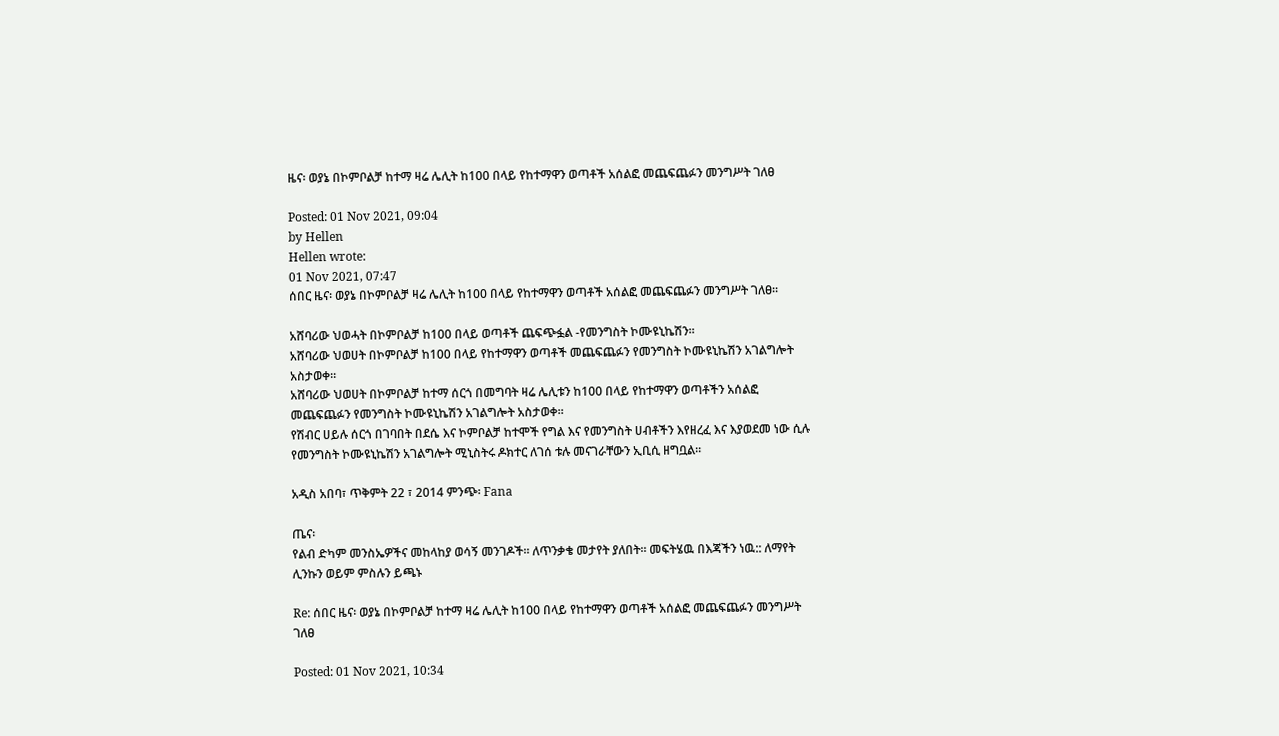ዜና፡ ወያኔ በኮምቦልቻ ከተማ ዛሬ ሌሊት ከ100 በላይ የከተማዋን ወጣቶች አሰልፎ መጨፍጨፉን መንግሥት ገለፀ

Posted: 01 Nov 2021, 09:04
by Hellen
Hellen wrote:
01 Nov 2021, 07:47
ሰበር ዜና፡ ወያኔ በኮምቦልቻ ዛሬ ሌሊት ከ100 በላይ የከተማዋን ወጣቶች አሰልፎ መጨፍጨፉን መንግሥት ገለፀ።

አሸባሪው ህወሓት በኮምቦልቻ ከ100 በላይ ወጣቶች ጨፍጭፏል -የመንግስት ኮሙዩኒኬሽን።
አሸባሪው ህወሀት በኮምቦልቻ ከ100 በላይ የከተማዋን ወጣቶች መጨፍጨፉን የመንግስት ኮሙዩኒኬሽን አገልግሎት አስታወቀ።
አሸባሪው ህወሀት በኮምቦልቻ ከተማ ሰርጎ በመግባት ዛሬ ሌሊቱን ከ100 በላይ የከተማዋን ወጣቶችን አሰልፎ መጨፍጨፉን የመንግስት ኮሙዩኒኬሽን አገልግሎት አስታወቀ።
የሽብር ሀይሉ ሰርጎ በገባበት በደሴ እና ኮምቦልቻ ከተሞች የግል እና የመንግስት ሀብቶችን እየዘረፈ እና እያወደመ ነው ሲሉ የመንግስት ኮሙዩኒኬሽን አገልግሎት ሚኒስትሩ ዶክተር ለገሰ ቱሉ መናገራቸውን ኢቢሲ ዘግቧል።

አዲስ አበባ፣ ጥቅምት 22 ፣ 2014 ምንጭ፡ Fana

ጤና፡
የልብ ድካም መንስኤዎችና መከላከያ ወሳኝ መንገዶች። ለጥንቃቄ መታየት ያለበት። መፍትሄዉ በእጃችን ነዉ:: ለማየት ሊንኩን ወይም ምስሉን ይጫኑ

Re: ሰበር ዜና፡ ወያኔ በኮምቦልቻ ከተማ ዛሬ ሌሊት ከ100 በላይ የከተማዋን ወጣቶች አሰልፎ መጨፍጨፉን መንግሥት ገለፀ

Posted: 01 Nov 2021, 10:34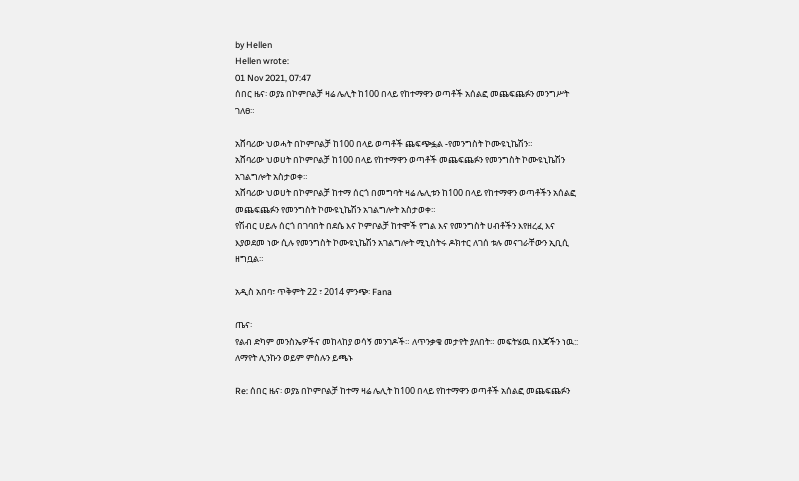by Hellen
Hellen wrote:
01 Nov 2021, 07:47
ሰበር ዜና፡ ወያኔ በኮምቦልቻ ዛሬ ሌሊት ከ100 በላይ የከተማዋን ወጣቶች አሰልፎ መጨፍጨፉን መንግሥት ገለፀ።

አሸባሪው ህወሓት በኮምቦልቻ ከ100 በላይ ወጣቶች ጨፍጭፏል -የመንግስት ኮሙዩኒኬሽን።
አሸባሪው ህወሀት በኮምቦልቻ ከ100 በላይ የከተማዋን ወጣቶች መጨፍጨፉን የመንግስት ኮሙዩኒኬሽን አገልግሎት አስታወቀ።
አሸባሪው ህወሀት በኮምቦልቻ ከተማ ሰርጎ በመግባት ዛሬ ሌሊቱን ከ100 በላይ የከተማዋን ወጣቶችን አሰልፎ መጨፍጨፉን የመንግስት ኮሙዩኒኬሽን አገልግሎት አስታወቀ።
የሽብር ሀይሉ ሰርጎ በገባበት በደሴ እና ኮምቦልቻ ከተሞች የግል እና የመንግስት ሀብቶችን እየዘረፈ እና እያወደመ ነው ሲሉ የመንግስት ኮሙዩኒኬሽን አገልግሎት ሚኒስትሩ ዶክተር ለገሰ ቱሉ መናገራቸውን ኢቢሲ ዘግቧል።

አዲስ አበባ፣ ጥቅምት 22 ፣ 2014 ምንጭ፡ Fana

ጤና፡
የልብ ድካም መንስኤዎችና መከላከያ ወሳኝ መንገዶች። ለጥንቃቄ መታየት ያለበት። መፍትሄዉ በእጃችን ነዉ:: ለማየት ሊንኩን ወይም ምስሉን ይጫኑ

Re: ሰበር ዜና፡ ወያኔ በኮምቦልቻ ከተማ ዛሬ ሌሊት ከ100 በላይ የከተማዋን ወጣቶች አሰልፎ መጨፍጨፉን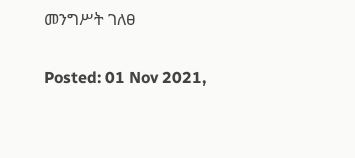መንግሥት ገለፀ

Posted: 01 Nov 2021,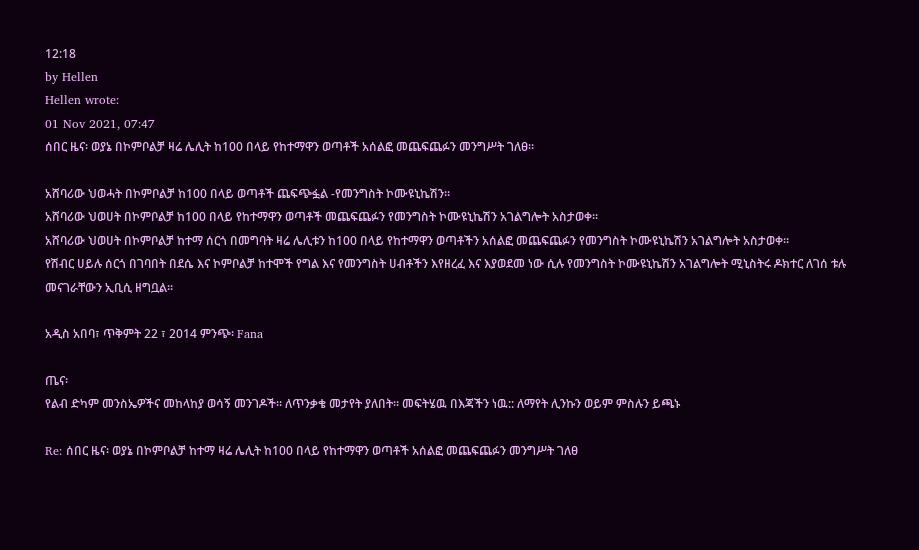12:18
by Hellen
Hellen wrote:
01 Nov 2021, 07:47
ሰበር ዜና፡ ወያኔ በኮምቦልቻ ዛሬ ሌሊት ከ100 በላይ የከተማዋን ወጣቶች አሰልፎ መጨፍጨፉን መንግሥት ገለፀ።

አሸባሪው ህወሓት በኮምቦልቻ ከ100 በላይ ወጣቶች ጨፍጭፏል -የመንግስት ኮሙዩኒኬሽን።
አሸባሪው ህወሀት በኮምቦልቻ ከ100 በላይ የከተማዋን ወጣቶች መጨፍጨፉን የመንግስት ኮሙዩኒኬሽን አገልግሎት አስታወቀ።
አሸባሪው ህወሀት በኮምቦልቻ ከተማ ሰርጎ በመግባት ዛሬ ሌሊቱን ከ100 በላይ የከተማዋን ወጣቶችን አሰልፎ መጨፍጨፉን የመንግስት ኮሙዩኒኬሽን አገልግሎት አስታወቀ።
የሽብር ሀይሉ ሰርጎ በገባበት በደሴ እና ኮምቦልቻ ከተሞች የግል እና የመንግስት ሀብቶችን እየዘረፈ እና እያወደመ ነው ሲሉ የመንግስት ኮሙዩኒኬሽን አገልግሎት ሚኒስትሩ ዶክተር ለገሰ ቱሉ መናገራቸውን ኢቢሲ ዘግቧል።

አዲስ አበባ፣ ጥቅምት 22 ፣ 2014 ምንጭ፡ Fana

ጤና፡
የልብ ድካም መንስኤዎችና መከላከያ ወሳኝ መንገዶች። ለጥንቃቄ መታየት ያለበት። መፍትሄዉ በእጃችን ነዉ:: ለማየት ሊንኩን ወይም ምስሉን ይጫኑ

Re: ሰበር ዜና፡ ወያኔ በኮምቦልቻ ከተማ ዛሬ ሌሊት ከ100 በላይ የከተማዋን ወጣቶች አሰልፎ መጨፍጨፉን መንግሥት ገለፀ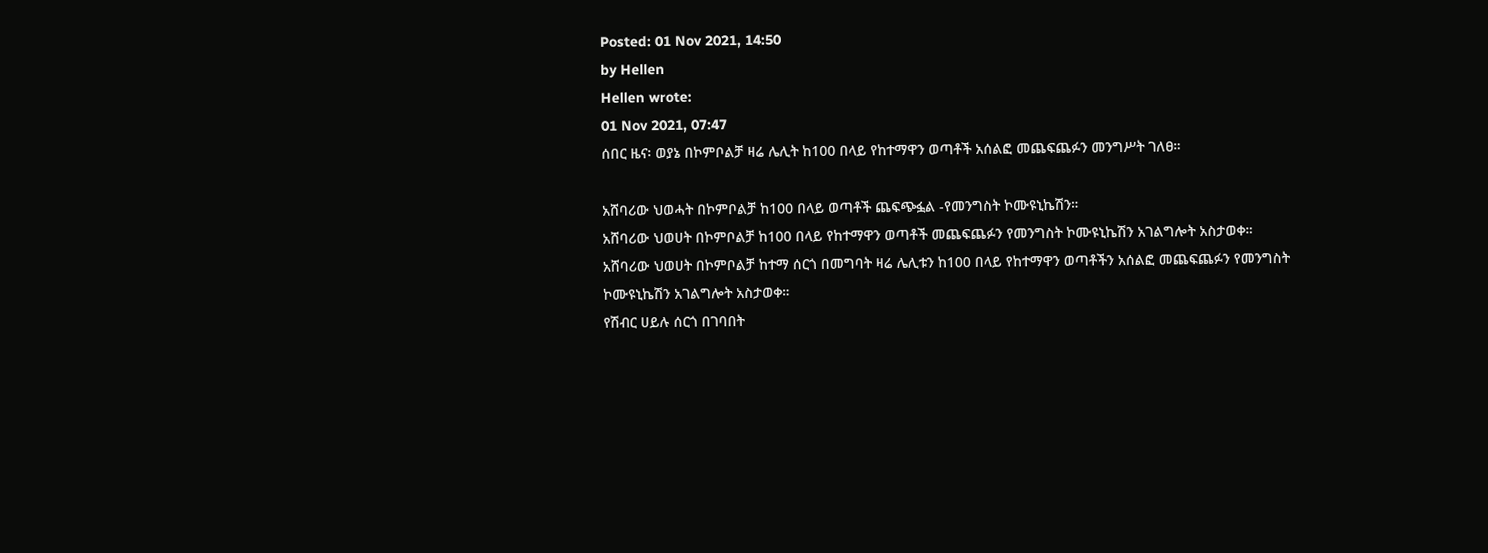Posted: 01 Nov 2021, 14:50
by Hellen
Hellen wrote:
01 Nov 2021, 07:47
ሰበር ዜና፡ ወያኔ በኮምቦልቻ ዛሬ ሌሊት ከ100 በላይ የከተማዋን ወጣቶች አሰልፎ መጨፍጨፉን መንግሥት ገለፀ።

አሸባሪው ህወሓት በኮምቦልቻ ከ100 በላይ ወጣቶች ጨፍጭፏል -የመንግስት ኮሙዩኒኬሽን።
አሸባሪው ህወሀት በኮምቦልቻ ከ100 በላይ የከተማዋን ወጣቶች መጨፍጨፉን የመንግስት ኮሙዩኒኬሽን አገልግሎት አስታወቀ።
አሸባሪው ህወሀት በኮምቦልቻ ከተማ ሰርጎ በመግባት ዛሬ ሌሊቱን ከ100 በላይ የከተማዋን ወጣቶችን አሰልፎ መጨፍጨፉን የመንግስት ኮሙዩኒኬሽን አገልግሎት አስታወቀ።
የሽብር ሀይሉ ሰርጎ በገባበት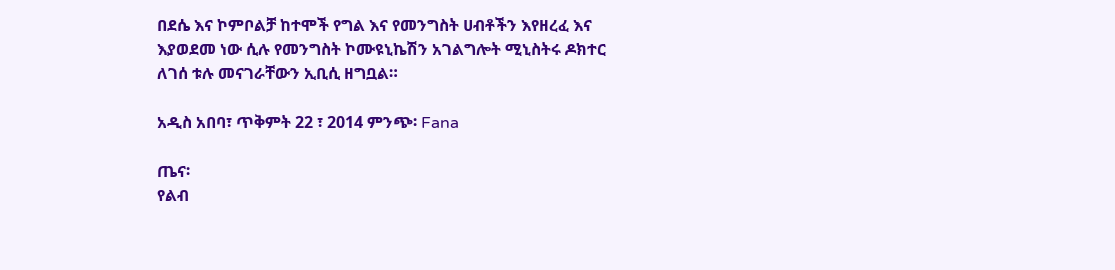በደሴ እና ኮምቦልቻ ከተሞች የግል እና የመንግስት ሀብቶችን እየዘረፈ እና እያወደመ ነው ሲሉ የመንግስት ኮሙዩኒኬሽን አገልግሎት ሚኒስትሩ ዶክተር ለገሰ ቱሉ መናገራቸውን ኢቢሲ ዘግቧል።

አዲስ አበባ፣ ጥቅምት 22 ፣ 2014 ምንጭ፡ Fana

ጤና፡
የልብ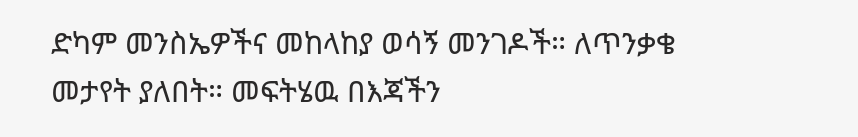ድካም መንስኤዎችና መከላከያ ወሳኝ መንገዶች። ለጥንቃቄ መታየት ያለበት። መፍትሄዉ በእጃችን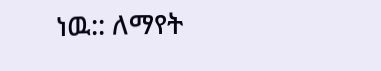ነዉ:: ለማየት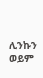ሊንኩን ወይም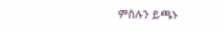ምስሉን ይጫኑ